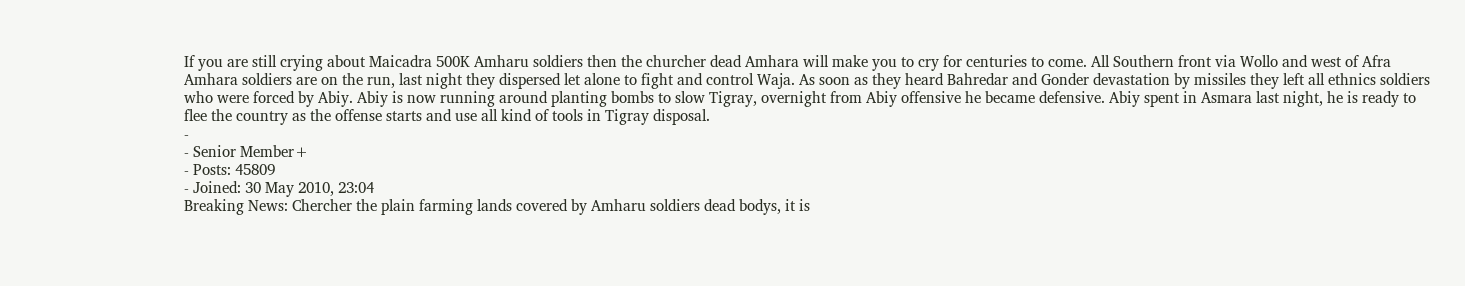If you are still crying about Maicadra 500K Amharu soldiers then the churcher dead Amhara will make you to cry for centuries to come. All Southern front via Wollo and west of Afra Amhara soldiers are on the run, last night they dispersed let alone to fight and control Waja. As soon as they heard Bahredar and Gonder devastation by missiles they left all ethnics soldiers who were forced by Abiy. Abiy is now running around planting bombs to slow Tigray, overnight from Abiy offensive he became defensive. Abiy spent in Asmara last night, he is ready to flee the country as the offense starts and use all kind of tools in Tigray disposal.
-
- Senior Member+
- Posts: 45809
- Joined: 30 May 2010, 23:04
Breaking News: Chercher the plain farming lands covered by Amharu soldiers dead bodys, it is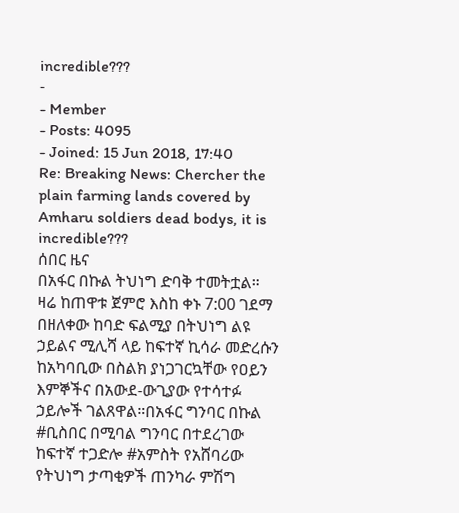incredible???
-
- Member
- Posts: 4095
- Joined: 15 Jun 2018, 17:40
Re: Breaking News: Chercher the plain farming lands covered by Amharu soldiers dead bodys, it is incredible???
ሰበር ዜና
በአፋር በኩል ትህነግ ድባቅ ተመትቷል።
ዛሬ ከጠዋቱ ጀምሮ እስከ ቀኑ 7:00 ገደማ በዘለቀው ከባድ ፍልሚያ በትህነግ ልዩ ኃይልና ሚሊሻ ላይ ከፍተኛ ኪሳራ መድረሱን ከአካባቢው በስልክ ያነጋገርኳቸው የዐይን እምኞችና በአውደ-ውጊያው የተሳተፉ ኃይሎች ገልጸዋል።በአፋር ግንባር በኩል #ቢስበር በሚባል ግንባር በተደረገው ከፍተኛ ተጋድሎ #አምስት የአሸባሪው የትህነግ ታጣቂዎች ጠንካራ ምሽግ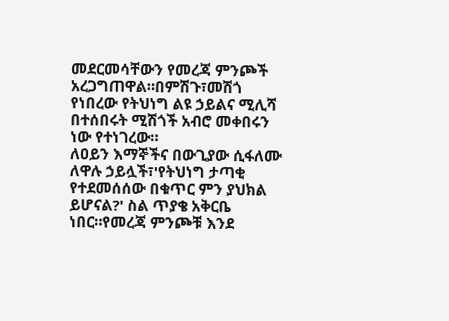መደርመሳቸውን የመረጃ ምንጮች አረጋግጠዋል።በምሽጉ፣መሽጎ የነበረው የትህነግ ልዩ ኃይልና ሚሊሻ በተሰበሩት ሚሽጎች አብሮ መቀበሩን ነው የተነገረው።
ለዐይን እማኞችና በውጊያው ሲፋለሙ ለዋሉ ኃይሏች፣'የትህነግ ታጣቂ የተደመሰሰው በቁጥር ምን ያህክል ይሆናል?' ስል ጥያቄ አቅርቤ ነበር።የመረጃ ምንጮቹ እንደ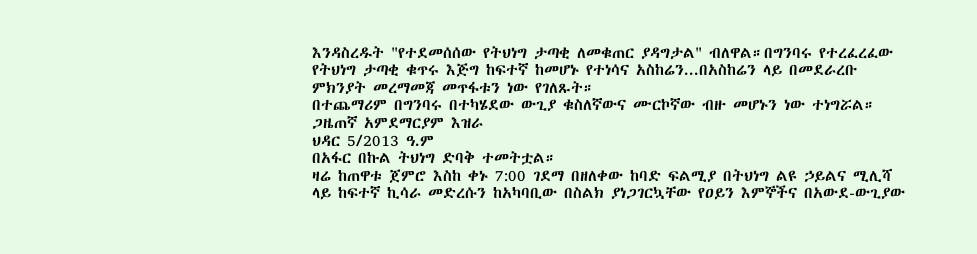እንዳስረዱት "የተደመሰሰው የትህነግ ታጣቂ ለመቁጠር ያዳግታል" ብለዋል።በግንባሩ የተረፈረፈው የትህነግ ታጣቂ ቁጥሩ እጅግ ከፍተኛ ከመሆኑ የተነሳና አስከሬን...በአስከሬን ላይ በመደራረቡ ምክንያት መረማመጃ መጥፋቱን ነው የገለጹት።
በተጨማሪም በግንባሩ በተካሄደው ውጊያ ቁስለኛውና ሙርኮኛው ብዙ መሆኑን ነው ተነግሯል።
ጋዜጠኛ አምደማርያም እዝራ
ህዳር 5/2013 ዓ.ም
በአፋር በኩል ትህነግ ድባቅ ተመትቷል።
ዛሬ ከጠዋቱ ጀምሮ እስከ ቀኑ 7:00 ገደማ በዘለቀው ከባድ ፍልሚያ በትህነግ ልዩ ኃይልና ሚሊሻ ላይ ከፍተኛ ኪሳራ መድረሱን ከአካባቢው በስልክ ያነጋገርኳቸው የዐይን እምኞችና በአውደ-ውጊያው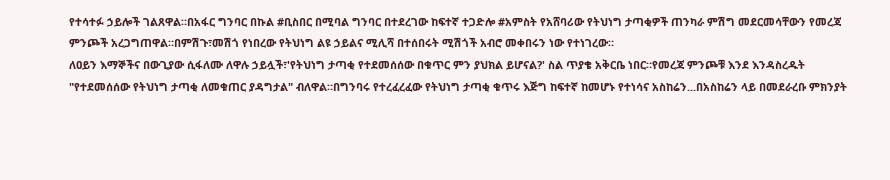የተሳተፉ ኃይሎች ገልጸዋል።በአፋር ግንባር በኩል #ቢስበር በሚባል ግንባር በተደረገው ከፍተኛ ተጋድሎ #አምስት የአሸባሪው የትህነግ ታጣቂዎች ጠንካራ ምሽግ መደርመሳቸውን የመረጃ ምንጮች አረጋግጠዋል።በምሽጉ፣መሽጎ የነበረው የትህነግ ልዩ ኃይልና ሚሊሻ በተሰበሩት ሚሽጎች አብሮ መቀበሩን ነው የተነገረው።
ለዐይን እማኞችና በውጊያው ሲፋለሙ ለዋሉ ኃይሏች፣'የትህነግ ታጣቂ የተደመሰሰው በቁጥር ምን ያህክል ይሆናል?' ስል ጥያቄ አቅርቤ ነበር።የመረጃ ምንጮቹ እንደ እንዳስረዱት "የተደመሰሰው የትህነግ ታጣቂ ለመቁጠር ያዳግታል" ብለዋል።በግንባሩ የተረፈረፈው የትህነግ ታጣቂ ቁጥሩ እጅግ ከፍተኛ ከመሆኑ የተነሳና አስከሬን...በአስከሬን ላይ በመደራረቡ ምክንያት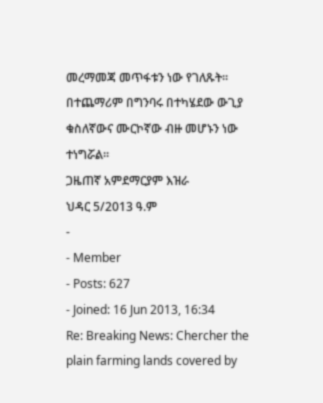መረማመጃ መጥፋቱን ነው የገለጹት።
በተጨማሪም በግንባሩ በተካሄደው ውጊያ ቁስለኛውና ሙርኮኛው ብዙ መሆኑን ነው ተነግሯል።
ጋዜጠኛ አምደማርያም እዝራ
ህዳር 5/2013 ዓ.ም
-
- Member
- Posts: 627
- Joined: 16 Jun 2013, 16:34
Re: Breaking News: Chercher the plain farming lands covered by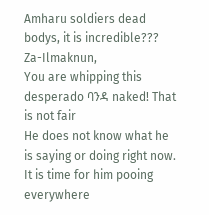Amharu soldiers dead bodys, it is incredible???
Za-Ilmaknun,
You are whipping this desperado ባንዳ naked! That is not fair
He does not know what he is saying or doing right now. It is time for him pooing everywhere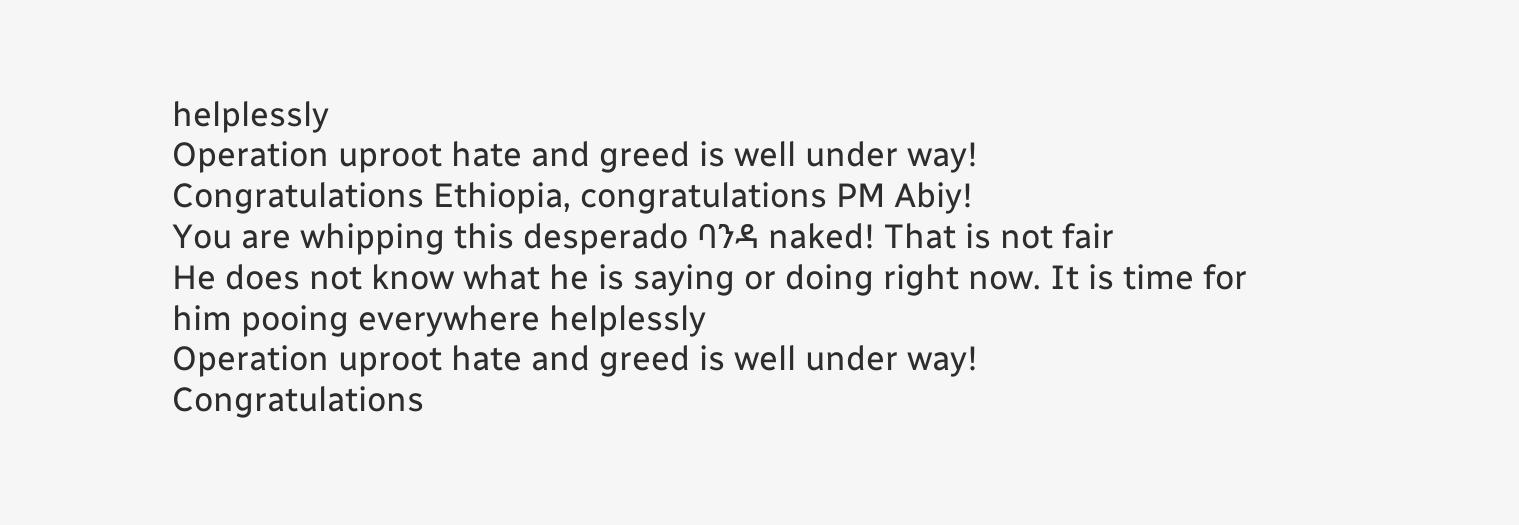helplessly
Operation uproot hate and greed is well under way!
Congratulations Ethiopia, congratulations PM Abiy!
You are whipping this desperado ባንዳ naked! That is not fair
He does not know what he is saying or doing right now. It is time for him pooing everywhere helplessly
Operation uproot hate and greed is well under way!
Congratulations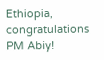Ethiopia, congratulations PM Abiy!